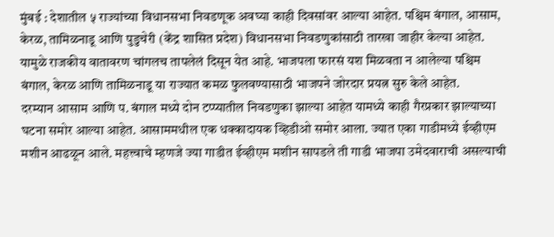मुंबई : देशातील ५ राज्यांच्या विधानसभा निवडणूक अवघ्या काही दिवसांवर आल्या आहेत. पश्चिम बंगाल, आसाम, केरळ, तामिळनाडू आणि पुडुचेरी (केंद्र शासित प्रदेश) विधानसभा निवडणुकांसाठी तारखा जाहीर केल्या आहेत. यामुळे राजकीय वातावरण चांगलच तापलेलं दिसून येत आहे. भाजपला फारसं यश मिळवता न आलेल्या पश्चिम बंगाल, केरळ आणि तामिळनाडू या राज्यात कमळ फुलवण्यासाठी भाजपने जोरदार प्रयत्न सुरु केले आहेत.
दरम्यान आसाम आणि प. बंगाल मध्ये दोन टप्प्यातील निवडणुका झाल्या आहेत यामध्ये काही गैरप्रकार झाल्याच्या घटना समोर आल्या आहेत. आसाममधील एक धक्कादायक व्हिडीओ समोर आला. ज्यात एका गाडीमध्ये ईव्हीएम मशीन आढळून आले. महत्त्वाचे म्हणजे ज्या गाडीत ईव्हीएम मशीन सापडले ती गाडी भाजपा उमेदवाराची असल्याची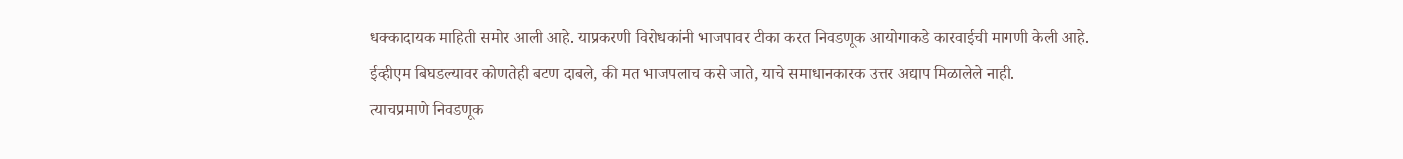धक्कादायक माहिती समोर आली आहे. याप्रकरणी विरोधकांनी भाजपावर टीका करत निवडणूक आयोगाकडे कारवाईची मागणी केली आहे.
ईव्हीएम बिघडल्यावर कोणतेही बटण दाबले, की मत भाजपलाच कसे जाते, याचे समाधानकारक उत्तर अद्याप मिळालेले नाही.
त्याचप्रमाणे निवडणूक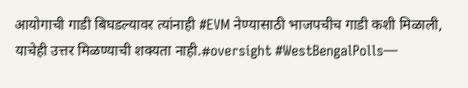आयोगाची गाडी बिघडल्यावर त्यांनाही #EVM नेण्यासाठी भाजपचीच गाडी कशी मिळाली, याचेही उत्तर मिळण्याची शक्यता नाही.#oversight #WestBengalPolls—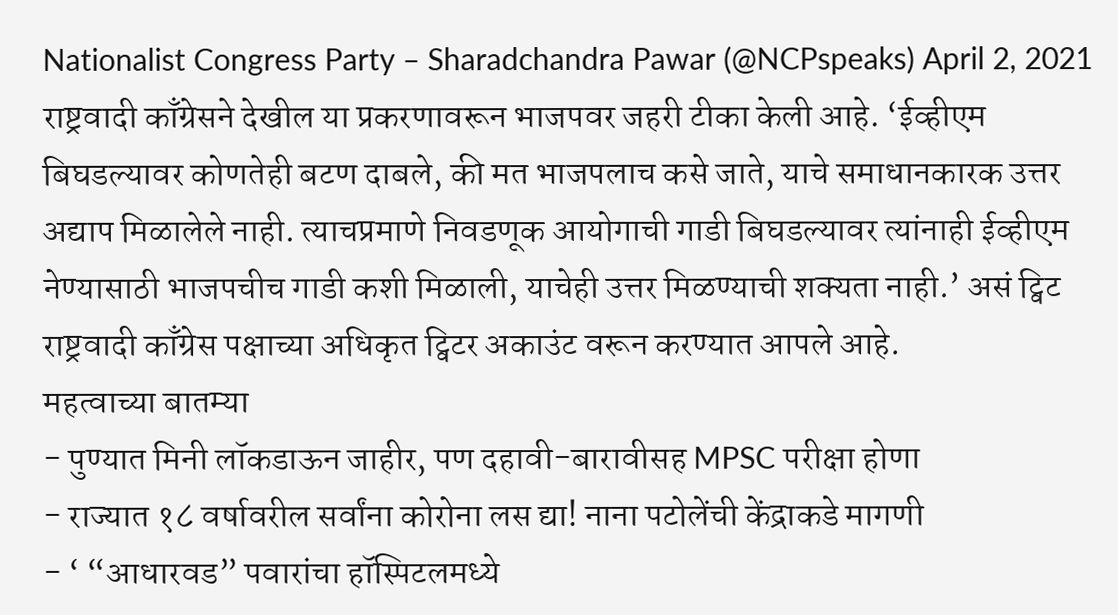Nationalist Congress Party – Sharadchandra Pawar (@NCPspeaks) April 2, 2021
राष्ट्रवादी काँग्रेसने देखील या प्रकरणावरून भाजपवर जहरी टीका केली आहे. ‘ईव्हीएम बिघडल्यावर कोणतेही बटण दाबले, की मत भाजपलाच कसे जाते, याचे समाधानकारक उत्तर अद्याप मिळालेले नाही. त्याचप्रमाणे निवडणूक आयोगाची गाडी बिघडल्यावर त्यांनाही ईव्हीएम नेण्यासाठी भाजपचीच गाडी कशी मिळाली, याचेही उत्तर मिळण्याची शक्यता नाही.’ असं ट्विट राष्ट्रवादी काँग्रेस पक्षाच्या अधिकृत ट्विटर अकाउंट वरून करण्यात आपले आहे.
महत्वाच्या बातम्या
- पुण्यात मिनी लॉकडाऊन जाहीर, पण दहावी-बारावीसह MPSC परीक्षा होणा
- राज्यात १८ वर्षावरील सर्वांना कोरोना लस द्या! नाना पटोलेंची केंद्राकडे मागणी
- ‘ “आधारवड” पवारांचा हॉस्पिटलमध्ये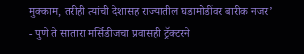मुक्काम, तरीही त्यांची देशासह राज्यातील घडामोडींवर बारीक नजर’
- पुणे ते सातारा मर्सिडीजचा प्रवासही ट्रॅक्टरने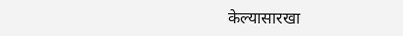केल्यासारखा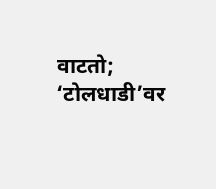वाटतो; ‘टोलधाडी’वर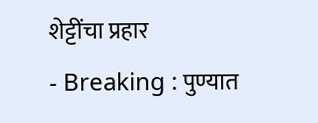शेट्टींचा प्रहार
- Breaking : पुण्यात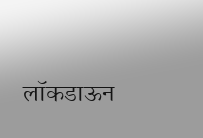लॉकडाऊन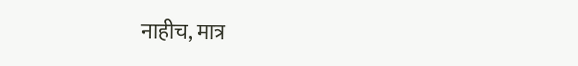नाहीच, मात्र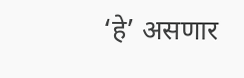‘हे’ असणार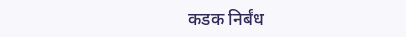कडक निर्बंध